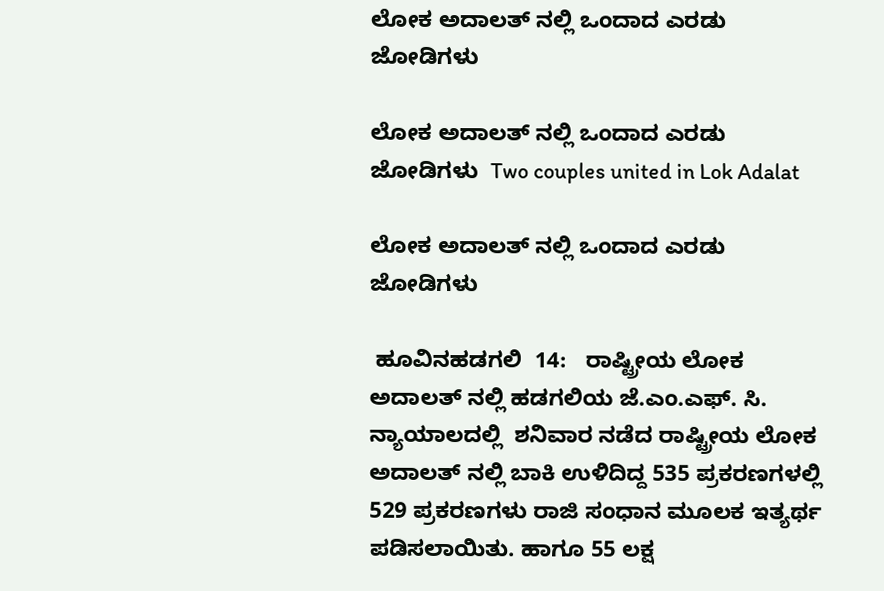ಲೋಕ ಅದಾಲತ್ ನಲ್ಲಿ ಒಂದಾದ ಎರಡು ಜೋಡಿಗಳು

ಲೋಕ ಅದಾಲತ್ ನಲ್ಲಿ ಒಂದಾದ ಎರಡು ಜೋಡಿಗಳು  Two couples united in Lok Adalat

ಲೋಕ ಅದಾಲತ್ ನಲ್ಲಿ ಒಂದಾದ ಎರಡು ಜೋಡಿಗಳು

 ಹೂವಿನಹಡಗಲಿ  14:   ರಾಷ್ಟ್ರೀಯ ಲೋಕ ಅದಾಲತ್ ನಲ್ಲಿ ಹಡಗಲಿಯ ಜೆ.ಎಂ.ಎಫ್‌. ಸಿ. ನ್ಯಾಯಾಲದಲ್ಲಿ  ಶನಿವಾರ ನಡೆದ ರಾಷ್ಟ್ರೀಯ ಲೋಕ ಅದಾಲತ್ ನಲ್ಲಿ ಬಾಕಿ ಉಳಿದಿದ್ದ 535 ಪ್ರಕರಣಗಳಲ್ಲಿ 529 ಪ್ರಕರಣಗಳು ರಾಜಿ ಸಂಧಾನ ಮೂಲಕ ಇತ್ಯರ್ಥ ಪಡಿಸಲಾಯಿತು. ಹಾಗೂ 55 ಲಕ್ಷ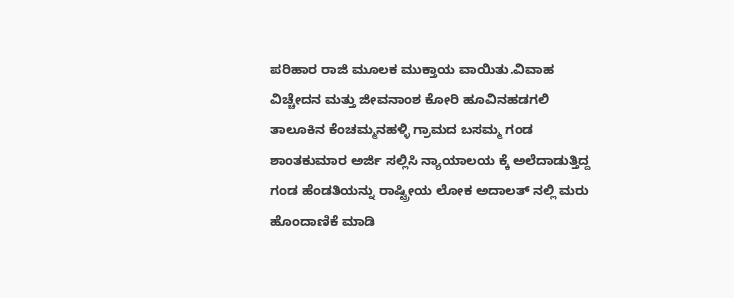ಪರಿಹಾರ ರಾಜಿ ಮೂಲಕ ಮುಕ್ತಾಯ ವಾಯಿತು.ವಿವಾಹ ವಿಚ್ಚೇದನ ಮತ್ತು ಜೀವನಾಂಶ ಕೋರಿ ಹೂವಿನಹಡಗಲಿ ತಾಲೂಕಿನ ಕೆಂಚಮ್ಮನಹಳ್ಳಿ ಗ್ರಾಮದ ಬಸಮ್ಮ ಗಂಡ ಶಾಂತಕುಮಾರ ಅರ್ಜಿ ಸಲ್ಲಿಸಿ ನ್ಯಾಯಾಲಯ ಕ್ಕೆ ಅಲೆದಾಡುತ್ತಿದ್ದ ಗಂಡ ಹೆಂಡತಿಯನ್ನು ರಾಷ್ಟ್ರೀಯ ಲೋಕ ಅದಾಲತ್ ನಲ್ಲಿ ಮರು ಹೊಂದಾಣಿಕೆ ಮಾಡಿ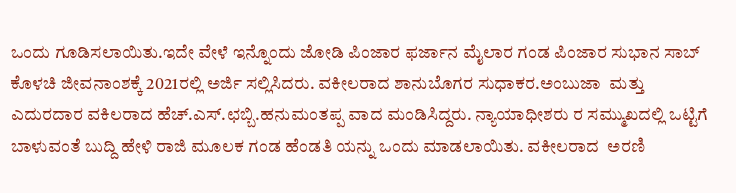ಒಂದು ಗೂಡಿಸಲಾಯಿತು.ಇದೇ ವೇಳೆ ಇನ್ನೊಂದು ಜೋಡಿ ಪಿಂಜಾರ ಫರ್ಜಾನ ಮೈಲಾರ ಗಂಡ ಪಿಂಜಾರ ಸುಭಾನ ಸಾಬ್ ಕೊಳಚಿ ಜೀವನಾಂಶಕ್ಕೆ 2021ರಲ್ಲಿ ಅರ್ಜಿ ಸಲ್ಲಿಸಿದರು. ವಕೀಲರಾದ ಶಾನುಬೊಗರ ಸುಧಾಕರ.ಅಂಬುಜಾ  ಮತ್ತು ಎದುರದಾರ ವಕಿಲರಾದ ಹೆಚ್‌.ಎಸ್‌.ಛಬ್ಬಿ.ಹನುಮಂತಪ್ಪ ವಾದ ಮಂಡಿಸಿದ್ದರು. ನ್ಯಾಯಾಧೀಶರು ರ ಸಮ್ಮುಖದಲ್ಲಿ ಒಟ್ಟಿಗೆ ಬಾಳುವಂತೆ ಬುದ್ದಿ ಹೇಳಿ ರಾಜಿ ಮೂಲಕ ಗಂಡ ಹೆಂಡತಿ ಯನ್ನು ಒಂದು ಮಾಡಲಾಯಿತು. ವಕೀಲರಾದ  ಅರಣಿ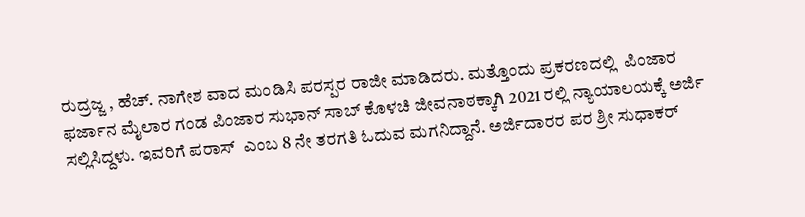ರುದ್ರಜ್ಜ , ಹೆಚ್‌. ನಾಗೇಶ ವಾದ ಮಂಡಿಸಿ ಪರಸ್ಪರ ರಾಜೀ ಮಾಡಿದರು. ಮತ್ತೊಂದು ಪ್ರಕರಣದಲ್ಲಿ  ಪಿಂಜಾರ ಫರ್ಜಾನ ಮೈಲಾರ ಗಂಡ ಪಿಂಜಾರ ಸುಭಾನ್ ಸಾಬ್ ಕೊಳಚಿ ಜೀವನಾಠಕ್ಕಾಗಿ 2021 ರಲ್ಲಿ ನ್ಯಾಯಾಲಯಕ್ಕೆ ಅರ್ಜಿ ಸಲ್ಲಿಸಿದ್ದಳು. ಇವರಿಗೆ ಪರಾಸ್  ಎಂಬ 8 ನೇ ತರಗತಿ ಓದುವ ಮಗನಿದ್ದಾನೆ. ಅರ್ಜಿದಾರರ ಪರ ಶ್ರೀ ಸುಧಾಕರ್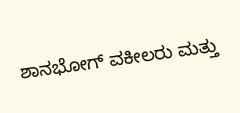ಶಾನಭೋಗ್ ವಕೀಲರು ಮತ್ತು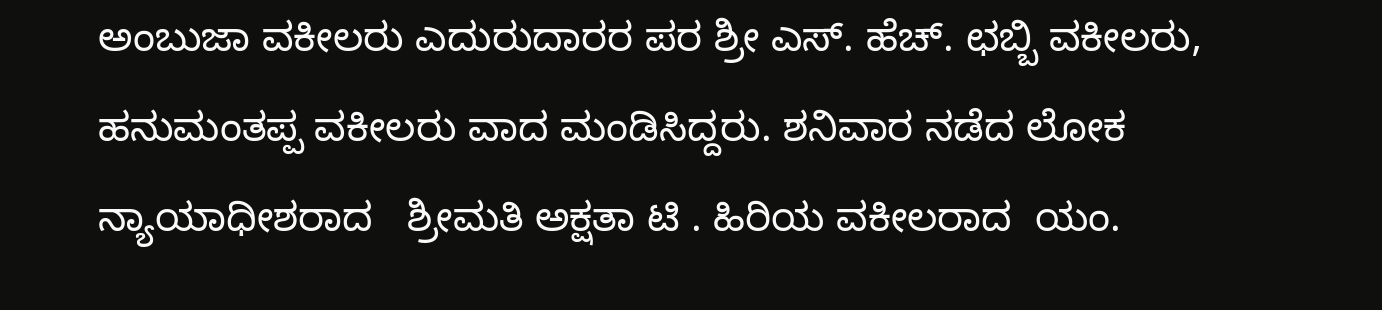ಅಂಬುಜಾ ವಕೀಲರು ಎದುರುದಾರರ ಪರ ಶ್ರೀ ಎಸ್‌. ಹೆಚ್‌. ಛಬ್ಬಿ ವಕೀಲರು, ಹನುಮಂತಪ್ಪ ವಕೀಲರು ವಾದ ಮಂಡಿಸಿದ್ದರು. ಶನಿವಾರ ನಡೆದ ಲೋಕ ನ್ಯಾಯಾಧೀಶರಾದ   ಶ್ರೀಮತಿ ಅಕ್ಷತಾ ಟಿ . ಹಿರಿಯ ವಕೀಲರಾದ  ಯಂ.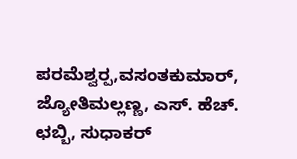ಪರಮೆಶ್ವರ‍್ಪ,ವಸಂತಕುಮಾರ್,  ಜ್ಯೋತಿಮಲ್ಲಣ್ಣ, ಎಸ್‌. ಹೆಚ್‌. ಛಬ್ಬಿ, ಸುಧಾಕರ್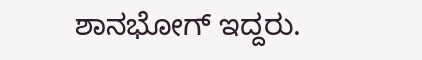ಶಾನಭೋಗ್ ಇದ್ದರು.